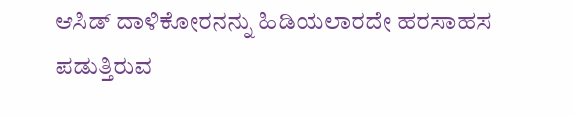ಆಸಿಡ್ ದಾಳಿಕೋರನನ್ನು ಹಿಡಿಯಲಾರದೇ ಹರಸಾಹಸ ಪಡುತ್ತಿರುವ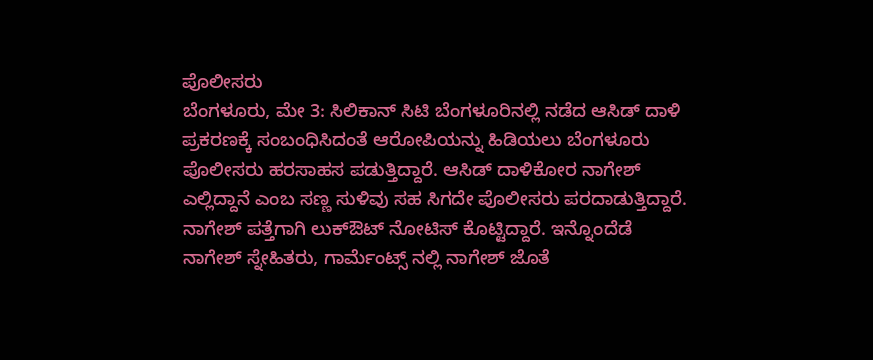ಪೊಲೀಸರು
ಬೆಂಗಳೂರು, ಮೇ 3: ಸಿಲಿಕಾನ್ ಸಿಟಿ ಬೆಂಗಳೂರಿನಲ್ಲಿ ನಡೆದ ಆಸಿಡ್ ದಾಳಿ ಪ್ರಕರಣಕ್ಕೆ ಸಂಬಂಧಿಸಿದಂತೆ ಆರೋಪಿಯನ್ನು ಹಿಡಿಯಲು ಬೆಂಗಳೂರು ಪೊಲೀಸರು ಹರಸಾಹಸ ಪಡುತ್ತಿದ್ದಾರೆ. ಆಸಿಡ್ ದಾಳಿಕೋರ ನಾಗೇಶ್ ಎಲ್ಲಿದ್ದಾನೆ ಎಂಬ ಸಣ್ಣ ಸುಳಿವು ಸಹ ಸಿಗದೇ ಪೊಲೀಸರು ಪರದಾಡುತ್ತಿದ್ದಾರೆ. ನಾಗೇಶ್ ಪತ್ತೆಗಾಗಿ ಲುಕ್ಔಟ್ ನೋಟಿಸ್ ಕೊಟ್ಟಿದ್ದಾರೆ. ಇನ್ನೊಂದೆಡೆ ನಾಗೇಶ್ ಸ್ನೇಹಿತರು, ಗಾರ್ಮೆಂಟ್ಸ್ ನಲ್ಲಿ ನಾಗೇಶ್ ಜೊತೆ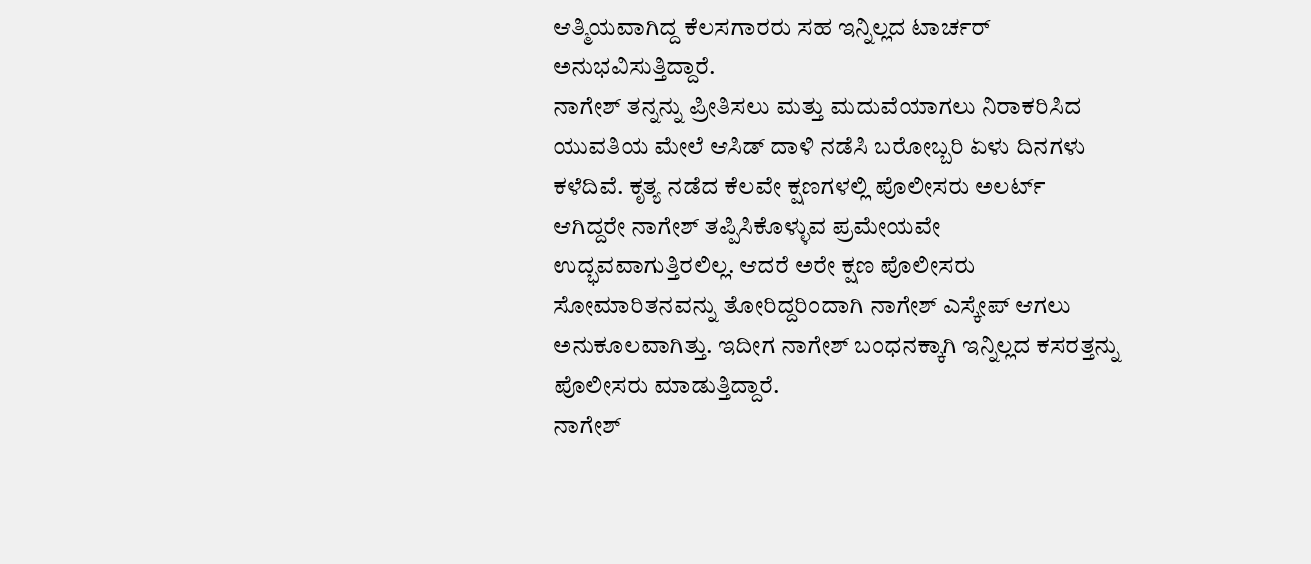ಆತ್ಮಿಯವಾಗಿದ್ದ ಕೆಲಸಗಾರರು ಸಹ ಇನ್ನಿಲ್ಲದ ಟಾರ್ಚರ್ ಅನುಭವಿಸುತ್ತಿದ್ದಾರೆ.
ನಾಗೇಶ್ ತನ್ನನ್ನು ಪ್ರೀತಿಸಲು ಮತ್ತು ಮದುವೆಯಾಗಲು ನಿರಾಕರಿಸಿದ ಯುವತಿಯ ಮೇಲೆ ಆಸಿಡ್ ದಾಳಿ ನಡೆಸಿ ಬರೋಬ್ಬರಿ ಏಳು ದಿನಗಳು ಕಳೆದಿವೆ. ಕೃತ್ಯ ನಡೆದ ಕೆಲವೇ ಕ್ಷಣಗಳಲ್ಲಿ ಪೊಲೀಸರು ಅಲರ್ಟ್ ಆಗಿದ್ದರೇ ನಾಗೇಶ್ ತಪ್ಪಿಸಿಕೊಳ್ಳುವ ಪ್ರಮೇಯವೇ ಉದ್ಭವವಾಗುತ್ತಿರಲಿಲ್ಲ. ಆದರೆ ಅರೇ ಕ್ಷಣ ಪೊಲೀಸರು ಸೋಮಾರಿತನವನ್ನು ತೋರಿದ್ದರಿಂದಾಗಿ ನಾಗೇಶ್ ಎಸ್ಕೇಪ್ ಆಗಲು ಅನುಕೂಲವಾಗಿತ್ತು. ಇದೀಗ ನಾಗೇಶ್ ಬಂಧನಕ್ಕಾಗಿ ಇನ್ನಿಲ್ಲದ ಕಸರತ್ತನ್ನು ಪೊಲೀಸರು ಮಾಡುತ್ತಿದ್ದಾರೆ.
ನಾಗೇಶ್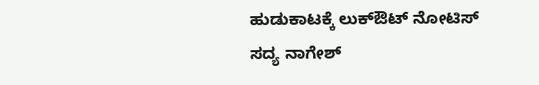ಹುಡುಕಾಟಕ್ಕೆ ಲುಕ್ಔಟ್ ನೋಟಿಸ್
ಸದ್ಯ ನಾಗೇಶ್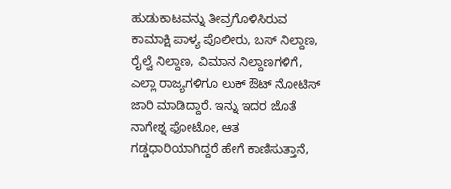ಹುಡುಕಾಟವನ್ನು ತೀವ್ರಗೊಳಿಸಿರುವ ಕಾಮಾಕ್ಷಿ ಪಾಳ್ಯ ಪೊಲೀರು, ಬಸ್ ನಿಲ್ದಾಣ, ರೈಲ್ವೆ ನಿಲ್ದಾಣ, ವಿಮಾನ ನಿಲ್ದಾಣಗಳಿಗೆ, ಎಲ್ಲಾ ರಾಜ್ಯಗಳಿಗೂ ಲುಕ್ ಔಟ್ ನೋಟಿಸ್ ಜಾರಿ ಮಾಡಿದ್ದಾರೆ. ಇನ್ನು ಇದರ ಜೊತೆ ನಾಗೇಶ್ನ ಫೋಟೋ, ಆತ ಗಡ್ಡಧಾರಿಯಾಗಿದ್ದರೆ ಹೇಗೆ ಕಾಣಿಸುತ್ತಾನೆ,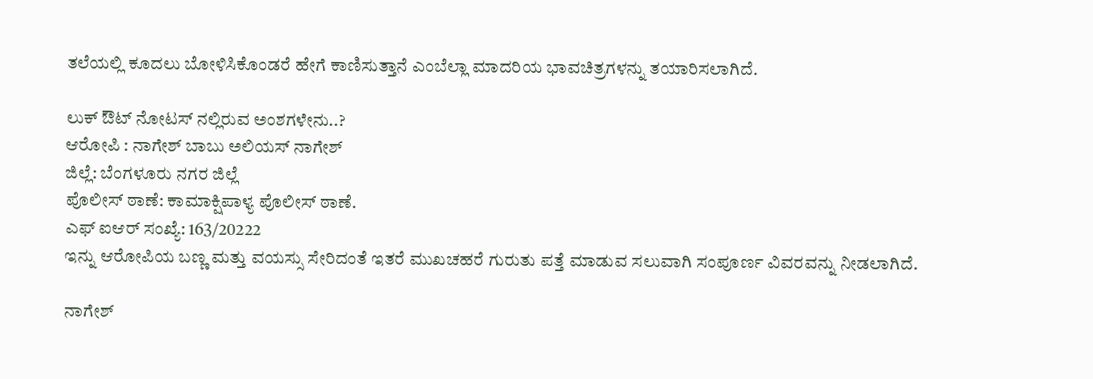ತಲೆಯಲ್ಲಿ ಕೂದಲು ಬೋಳಿಸಿಕೊಂಡರೆ ಹೇಗೆ ಕಾಣಿಸುತ್ತಾನೆ ಎಂಬೆಲ್ಲಾ ಮಾದರಿಯ ಭಾವಚಿತ್ರಗಳನ್ನು ತಯಾರಿಸಲಾಗಿದೆ.

ಲುಕ್ ಔಟ್ ನೋಟಸ್ ನಲ್ಲಿರುವ ಅಂಶಗಳೇನು..?
ಆರೋಪಿ : ನಾಗೇಶ್ ಬಾಬು ಅಲಿಯಸ್ ನಾಗೇಶ್
ಜಿಲ್ಲೆ: ಬೆಂಗಳೂರು ನಗರ ಜಿಲ್ಲೆ
ಪೊಲೀಸ್ ಠಾಣೆ: ಕಾಮಾಕ್ಷಿಪಾಳ್ಯ ಪೊಲೀಸ್ ಠಾಣೆ.
ಎಫ್ ಐಆರ್ ಸಂಖ್ಯೆ: 163/20222
ಇನ್ನು ಆರೋಪಿಯ ಬಣ್ಣ ಮತ್ತು ವಯಸ್ಸು ಸೇರಿದಂತೆ ಇತರೆ ಮುಖಚಹರೆ ಗುರುತು ಪತ್ತೆ ಮಾಡುವ ಸಲುವಾಗಿ ಸಂಪೂರ್ಣ ವಿವರವನ್ನು ನೀಡಲಾಗಿದೆ.

ನಾಗೇಶ್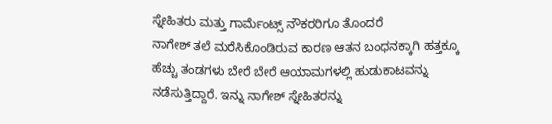ಸ್ನೇಹಿತರು ಮತ್ತು ಗಾರ್ಮೆಂಟ್ಸ್ ನೌಕರರಿಗೂ ತೊಂದರೆ
ನಾಗೇಶ್ ತಲೆ ಮರೆಸಿಕೊಂಡಿರುವ ಕಾರಣ ಆತನ ಬಂಧನಕ್ಕಾಗಿ ಹತ್ತಕ್ಕೂ ಹೆಚ್ಚು ತಂಡಗಳು ಬೇರೆ ಬೇರೆ ಆಯಾಮಗಳಲ್ಲಿ ಹುಡುಕಾಟವನ್ನು ನಡೆಸುತ್ತಿದ್ದಾರೆ. ಇನ್ನು ನಾಗೇಶ್ ಸ್ನೇಹಿತರನ್ನು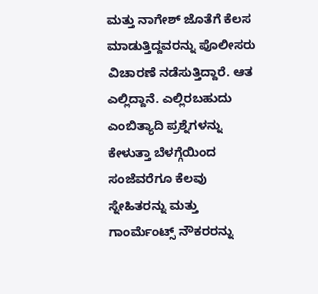ಮತ್ತು ನಾಗೇಶ್ ಜೊತೆಗೆ ಕೆಲಸ ಮಾಡುತ್ತಿದ್ದವರನ್ನು ಪೊಲೀಸರು ವಿಚಾರಣೆ ನಡೆಸುತ್ತಿದ್ದಾರೆ. ಆತ ಎಲ್ಲಿದ್ದಾನೆ. ಎಲ್ಲಿರಬಹುದು ಎಂಬಿತ್ಯಾದಿ ಪ್ರಶ್ನೆಗಳನ್ನು ಕೇಳುತ್ತಾ ಬೆಳಗ್ಗೆಯಿಂದ ಸಂಜೆವರೆಗೂ ಕೆಲವು ಸ್ನೇಹಿತರನ್ನು ಮತ್ತು ಗಾಂರ್ಮೆಂಟ್ಸ್ ನೌಕರರನ್ನು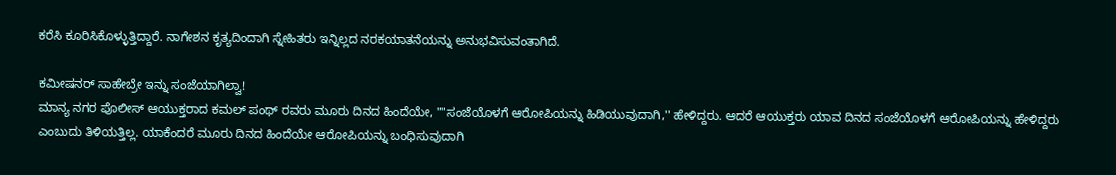ಕರೆಸಿ ಕೂರಿಸಿಕೊಳ್ಳುತ್ತಿದ್ದಾರೆ. ನಾಗೇಶನ ಕೃತ್ಯದಿಂದಾಗಿ ಸ್ನೇಹಿತರು ಇನ್ನಿಲ್ಲದ ನರಕಯಾತನೆಯನ್ನು ಅನುಭವಿಸುವಂತಾಗಿದೆ.

ಕಮೀಷನರ್ ಸಾಹೇಬ್ರೇ ಇನ್ನು ಸಂಜೆಯಾಗಿಲ್ವಾ!
ಮಾನ್ಯ ನಗರ ಪೊಲೀಸ್ ಆಯುಕ್ತರಾದ ಕಮಲ್ ಪಂಥ್ ರವರು ಮೂರು ದಿನದ ಹಿಂದೆಯೇ, ""ಸಂಜೆಯೊಳಗೆ ಆರೋಪಿಯನ್ನು ಹಿಡಿಯುವುದಾಗಿ,'' ಹೇಳಿದ್ದರು. ಆದರೆ ಆಯುಕ್ತರು ಯಾವ ದಿನದ ಸಂಜೆಯೊಳಗೆ ಆರೋಪಿಯನ್ನು ಹೇಳಿದ್ದರು ಎಂಬುದು ತಿಳಿಯತ್ತಿಲ್ಲ. ಯಾಕೆಂದರೆ ಮೂರು ದಿನದ ಹಿಂದೆಯೇ ಆರೋಪಿಯನ್ನು ಬಂಧಿಸುವುದಾಗಿ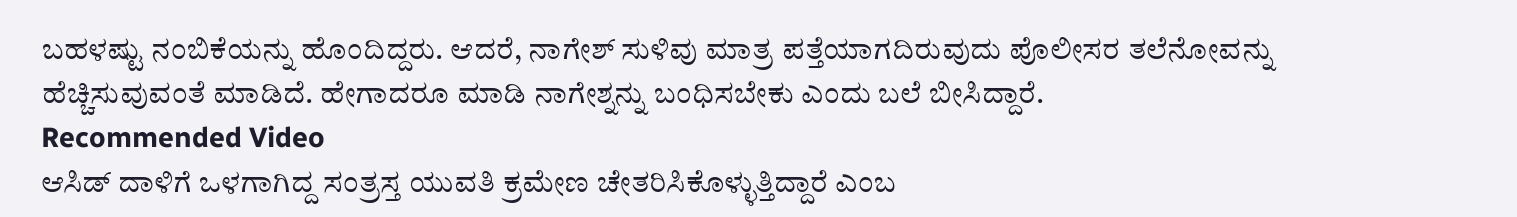ಬಹಳಷ್ಟು ನಂಬಿಕೆಯನ್ನು ಹೊಂದಿದ್ದರು. ಆದರೆ, ನಾಗೇಶ್ ಸುಳಿವು ಮಾತ್ರ ಪತ್ತೆಯಾಗದಿರುವುದು ಪೊಲೀಸರ ತಲೆನೋವನ್ನು ಹೆಚ್ಚಿಸುವುವಂತೆ ಮಾಡಿದೆ. ಹೇಗಾದರೂ ಮಾಡಿ ನಾಗೇಶ್ನನ್ನು ಬಂಧಿಸಬೇಕು ಎಂದು ಬಲೆ ಬೀಸಿದ್ದಾರೆ.
Recommended Video
ಆಸಿಡ್ ದಾಳಿಗೆ ಒಳಗಾಗಿದ್ದ ಸಂತ್ರಸ್ತ ಯುವತಿ ಕ್ರಮೇಣ ಚೇತರಿಸಿಕೊಳ್ಳುತ್ತಿದ್ದಾರೆ ಎಂಬ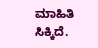ಮಾಹಿತಿ ಸಿಕ್ಕಿದೆ.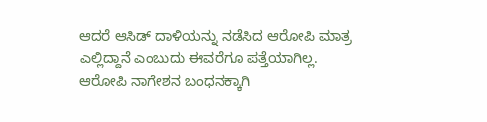ಆದರೆ ಆಸಿಡ್ ದಾಳಿಯನ್ನು ನಡೆಸಿದ ಆರೋಪಿ ಮಾತ್ರ ಎಲ್ಲಿದ್ದಾನೆ ಎಂಬುದು ಈವರೆಗೂ ಪತ್ತೆಯಾಗಿಲ್ಲ. ಆರೋಪಿ ನಾಗೇಶನ ಬಂಧನಕ್ಕಾಗಿ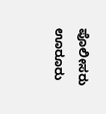ಪೊಲೀಸರು ಊರೂರು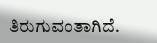ತಿರುಗುವಂತಾಗಿದೆ.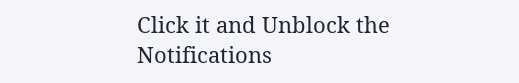Click it and Unblock the Notifications